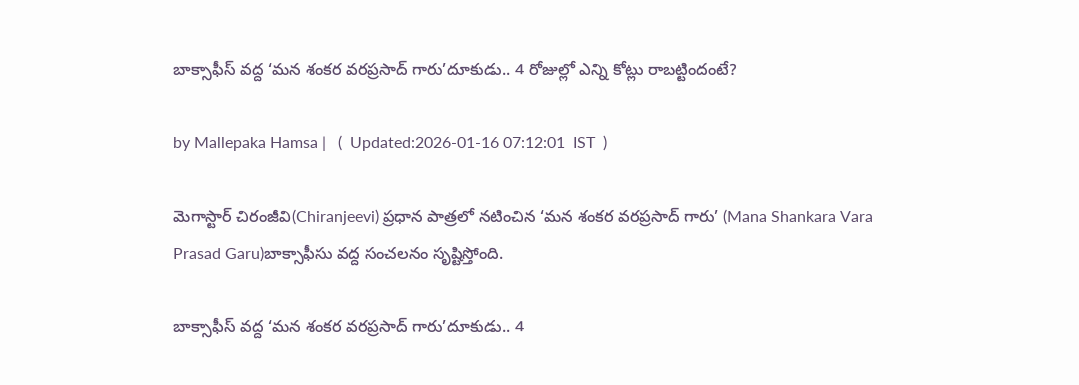బాక్సాఫీస్ వద్ద ‘మన శంకర వరప్రసాద్ గారు’దూకుడు.. 4 రోజుల్లో ఎన్ని కోట్లు రాబట్టిందంటే?

by Mallepaka Hamsa |   (  Updated:2026-01-16 07:12:01  IST  )

మెగాస్టార్ చిరంజీవి(Chiranjeevi) ప్రధాన పాత్రలో నటించిన ‘మన శంకర వరప్రసాద్ గారు’ (Mana Shankara Vara Prasad Garu)బాక్సాఫీసు వద్ద సంచలనం సృష్టిస్తోంది.

బాక్సాఫీస్ వద్ద ‘మన శంకర వరప్రసాద్ గారు’దూకుడు.. 4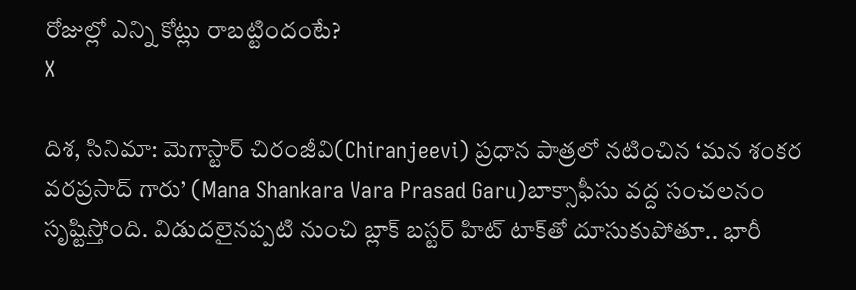రోజుల్లో ఎన్ని కోట్లు రాబట్టిందంటే?
X

దిశ, సినిమా: మెగాస్టార్ చిరంజీవి(Chiranjeevi) ప్రధాన పాత్రలో నటించిన ‘మన శంకర వరప్రసాద్ గారు’ (Mana Shankara Vara Prasad Garu)బాక్సాఫీసు వద్ద సంచలనం సృష్టిస్తోంది. విడుదలైనప్పటి నుంచి బ్లాక్ బస్టర్ హిట్ టాక్‌తో దూసుకుపోతూ.. భారీ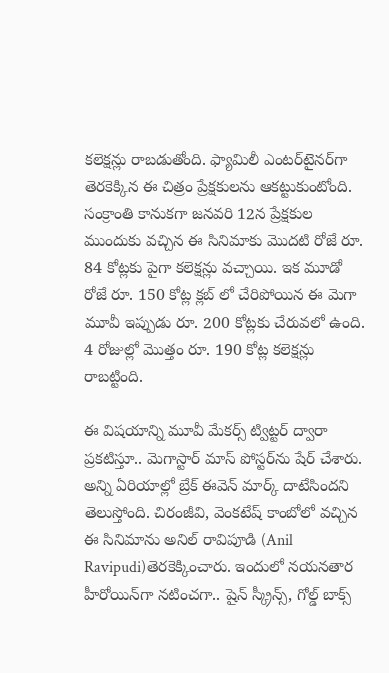కలెక్షన్లు రాబడుతోంది. ఫ్యామిలీ ఎంటర్‌టైనర్‌గా తెరకెక్కిన ఈ చిత్రం ప్రేక్షకులను ఆకట్టుకుంటోంది. సంక్రాంతి కానుకగా జనవరి 12న ప్రేక్షకుల ముందుకు వచ్చిన ఈ సినిమాకు మొదటి రోజే రూ. 84 కోట్లకు పైగా కలెక్షన్లు వచ్చాయి. ఇక మూడో రోజే రూ. 150 కోట్ల క్లబ్ లో చేరిపోయిన ఈ మెగా మూవీ ఇప్పుడు రూ. 200 కోట్లకు చేరువలో ఉంది. 4 రోజుల్లో మొత్తం రూ. 190 కోట్ల కలెక్షన్లు రాబట్టింది.

ఈ విషయాన్ని మూవీ మేకర్స్ ట్విట్టర్ ద్వారా ప్రకటిస్తూ.. మెగాస్టార్ మాస్ పోస్టర్‌ను షేర్ చేశారు. అన్ని ఏరియాల్లో బ్రేక్ ఈవెన్ మార్క్ దాటేసిందని తెలుస్తోంది. చిరంజీవి, వెంకటేష్ కాంబోలో వచ్చిన ఈ సినిమాను అనిల్ రావిపూడి (Anil Ravipudi)తెరకెక్కించారు. ఇందులో నయనతార హీరోయిన్‌గా నటించగా.. షైన్ స్క్రీన్స్, గోల్డ్ బాక్స్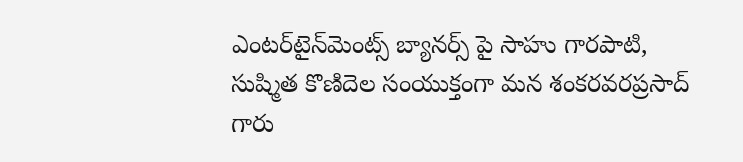ఎంటర్‌టైన్‌మెంట్స్ బ్యానర్స్ పై సాహు గారపాటి, సుష్మిత కొణిదెల సంయుక్తంగా మన శంకరవరప్రసాద్ గారు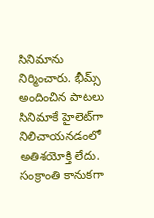సినిమాను నిర్మించారు. భీమ్స్ అందించిన పాటలు సినిమాకే హైలెట్‌గా నిలిచాయనడంలో అతిశయోక్తి లేదు. సంక్రాంతి కానుకగా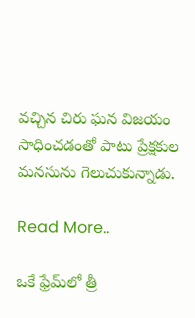వచ్చిన చిరు ఘన విజయం సాధించడంతో పాటు ప్రేక్షకుల మనసును గెలుచుకున్నాడు.

Read More..

ఒకే ఫ్రేమ్‌లో త్రీ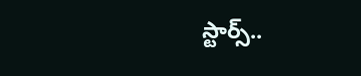స్టార్స్..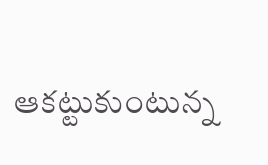ఆకట్టుకుంటున్న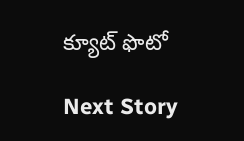క్యూట్ ఫొటో

Next Story